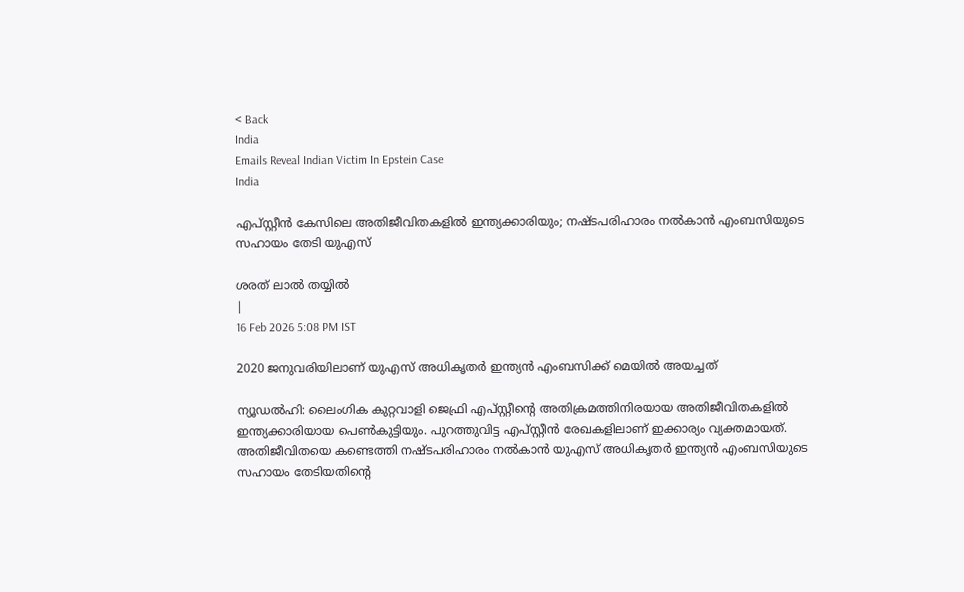< Back
India
Emails Reveal Indian Victim In Epstein Case
India

എപ്സ്റ്റീന്‍ കേസിലെ അതിജീവിതകളില്‍ ഇന്ത്യക്കാരിയും; നഷ്ടപരിഹാരം നല്‍കാന്‍ എംബസിയുടെ സഹായം തേടി യുഎസ്

ശരത് ലാൽ തയ്യിൽ
|
16 Feb 2026 5:08 PM IST

2020 ജനുവരിയിലാണ് യുഎസ് അധികൃതര്‍ ഇന്ത്യന്‍ എംബസിക്ക് മെയില്‍ അയച്ചത്

ന്യൂഡല്‍ഹി: ലൈംഗിക കുറ്റവാളി ജെഫ്രി എപ്സ്റ്റീന്റെ അതിക്രമത്തിനിരയായ അതിജീവിതകളില്‍ ഇന്ത്യക്കാരിയായ പെണ്‍കുട്ടിയും. പുറത്തുവിട്ട എപ്സ്റ്റീന്‍ രേഖകളിലാണ് ഇക്കാര്യം വ്യക്തമായത്. അതിജീവിതയെ കണ്ടെത്തി നഷ്ടപരിഹാരം നല്‍കാന്‍ യുഎസ് അധികൃതര്‍ ഇന്ത്യന്‍ എംബസിയുടെ സഹായം തേടിയതിന്റെ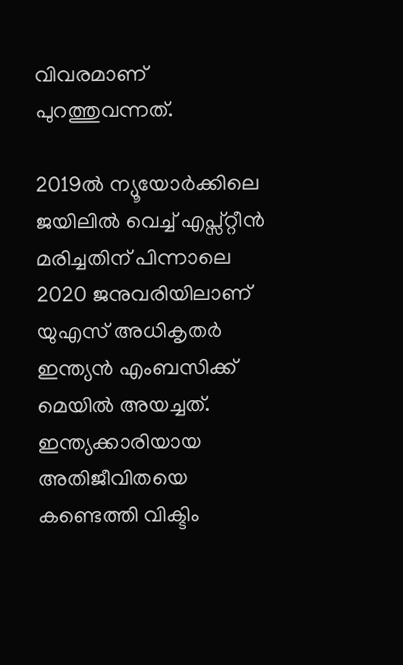വിവരമാണ് പുറത്തുവന്നത്.

2019ല്‍ ന്യൂയോര്‍ക്കിലെ ജയിലില്‍ വെച്ച് എപ്സ്റ്റീന്‍ മരിച്ചതിന് പിന്നാലെ 2020 ജനുവരിയിലാണ് യുഎസ് അധികൃതര്‍ ഇന്ത്യന്‍ എംബസിക്ക് മെയില്‍ അയച്ചത്. ഇന്ത്യക്കാരിയായ അതിജീവിതയെ കണ്ടെത്തി വിക്ടിം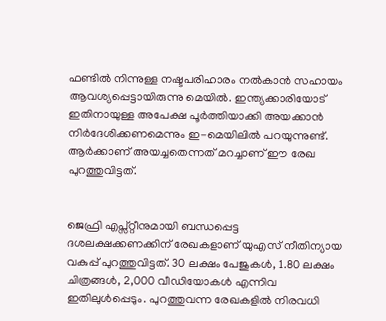ഫണ്ടില്‍ നിന്നുള്ള നഷ്ടപരിഹാരം നല്‍കാന്‍ സഹായം ആവശ്യപ്പെട്ടായിരുന്നു മെയില്‍. ഇന്ത്യക്കാരിയോട് ഇതിനായുള്ള അപേക്ഷ പൂര്‍ത്തിയാക്കി അയക്കാന്‍ നിര്‍ദേശിക്കണമെന്നും ഇ-മെയിലില്‍ പറയുന്നുണ്ട്. ആര്‍ക്കാണ് അയച്ചതെന്നത് മറച്ചാണ് ഈ രേഖ പുറത്തുവിട്ടത്.


ജെഫ്രി എപ്സ്റ്റീനുമായി ബന്ധപ്പെട്ട ദശലക്ഷക്കണക്കിന് രേഖകളാണ് യുഎസ് നീതിന്യായ വകുപ്പ് പുറത്തുവിട്ടത്. 30 ലക്ഷം പേജുകള്‍, 1.80 ലക്ഷം ചിത്രങ്ങള്‍, 2,000 വീഡിയോകള്‍ എന്നിവ ഇതിലുള്‍പ്പെടും. പുറത്തുവന്ന രേഖകളില്‍ നിരവധി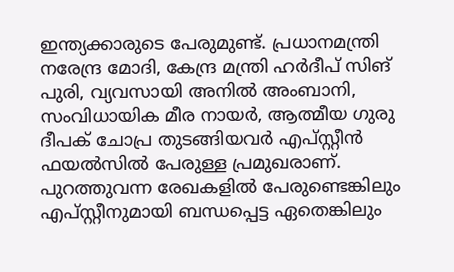ഇന്ത്യക്കാരുടെ പേരുമുണ്ട്. പ്രധാനമന്ത്രി നരേന്ദ്ര മോദി, കേന്ദ്ര മന്ത്രി ഹര്‍ദീപ് സിങ് പുരി, വ്യവസായി അനില്‍ അംബാനി, സംവിധായിക മീര നായര്‍, ആത്മീയ ഗുരു ദീപക് ചോപ്ര തുടങ്ങിയവര്‍ എപ്സ്റ്റീന്‍ ഫയല്‍സില്‍ പേരുള്ള പ്രമുഖരാണ്. പുറത്തുവന്ന രേഖകളില്‍ പേരുണ്ടെങ്കിലും എപ്സ്റ്റീനുമായി ബന്ധപ്പെട്ട ഏതെങ്കിലും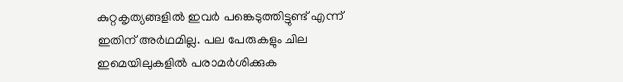കുറ്റകൃത്യങ്ങളില്‍ ഇവര്‍ പങ്കെടുത്തിട്ടുണ്ട് എന്ന് ഇതിന് അര്‍ഥമില്ല. പല പേരുകളും ചില ഇമെയിലുകളില്‍ പരാമര്‍ശിക്കുക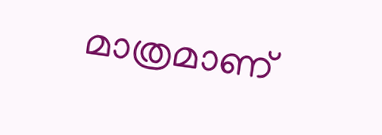മാത്രമാണ്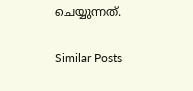ചെയ്യുന്നത്.

Similar Posts